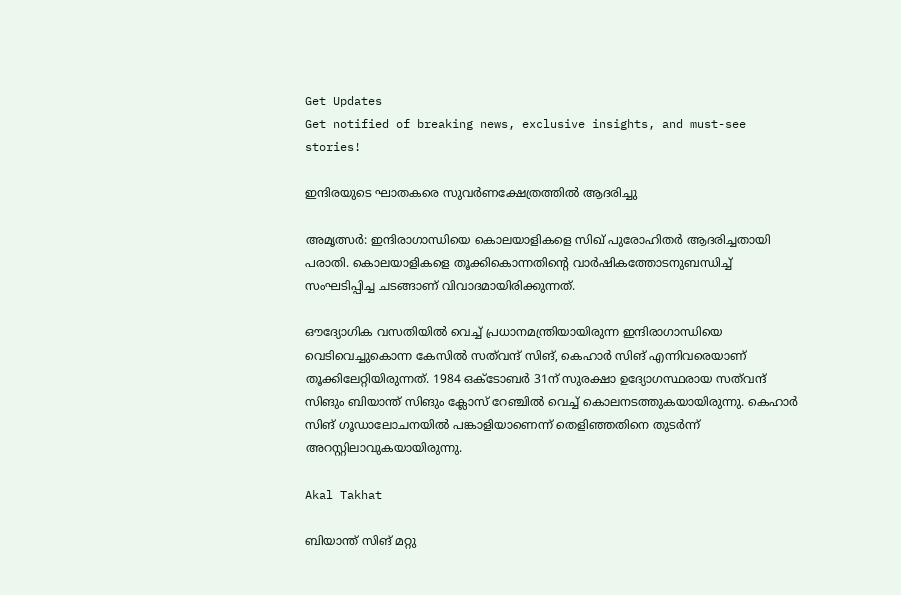Get Updates
Get notified of breaking news, exclusive insights, and must-see stories!

ഇന്ദിരയുടെ ഘാതകരെ സുവര്‍ണക്ഷേത്രത്തില്‍ ആദരിച്ചു

അമൃത്സര്‍: ഇന്ദിരാഗാന്ധിയെ കൊലയാളികളെ സിഖ് പുരോഹിതര്‍ ആദരിച്ചതായി പരാതി. കൊലയാളികളെ തൂക്കികൊന്നതിന്റെ വാര്‍ഷികത്തോടനുബന്ധിച്ച് സംഘടിപ്പിച്ച ചടങ്ങാണ് വിവാദമായിരിക്കുന്നത്.

ഔദ്യോഗിക വസതിയില്‍ വെച്ച് പ്രധാനമന്ത്രിയായിരുന്ന ഇന്ദിരാഗാന്ധിയെ വെടിവെച്ചുകൊന്ന കേസില്‍ സത്‌വന്ദ് സിങ്, കെഹാര്‍ സിങ് എന്നിവരെയാണ് തൂക്കിലേറ്റിയിരുന്നത്. 1984 ഒക്ടോബര്‍ 31ന് സുരക്ഷാ ഉദ്യോഗസ്ഥരായ സത്‌വന്ദ് സിങും ബിയാന്ത് സിങും ക്ലോസ് റേഞ്ചില്‍ വെച്ച് കൊലനടത്തുകയായിരുന്നു. കെഹാര്‍ സിങ് ഗൂഡാലോചനയില്‍ പങ്കാളിയാണെന്ന് തെളിഞ്ഞതിനെ തുടര്‍ന്ന് അറസ്റ്റിലാവുകയായിരുന്നു.

Akal Takhat

ബിയാന്ത് സിങ് മറ്റു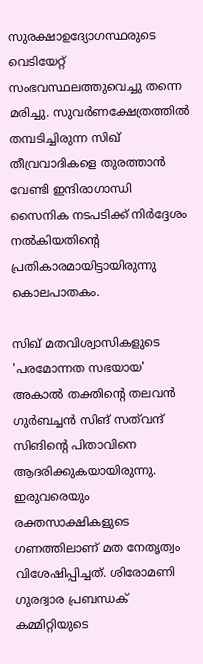സുരക്ഷാഉദ്യോഗസ്ഥരുടെ വെടിയേറ്റ് സംഭവസ്ഥലത്തുവെച്ചു തന്നെ മരിച്ചു. സുവര്‍ണക്ഷേത്രത്തില്‍ തമ്പടിച്ചിരുന്ന സിഖ് തീവ്രവാദികളെ തുരത്താന്‍ വേണ്ടി ഇന്ദിരാഗാന്ധി സൈനിക നടപടിക്ക് നിര്‍ദ്ദേശം നല്‍കിയതിന്റെ പ്രതികാരമായിട്ടായിരുന്നു കൊലപാതകം.

സിഖ് മതവിശ്വാസികളുടെ 'പരമോന്നത സഭയായ' അകാല്‍ തക്തിന്റെ തലവന്‍ ഗുര്‍ബച്ചന്‍ സിങ് സത്‌വന്ദ് സിങിന്റെ പിതാവിനെ ആദരിക്കുകയായിരുന്നു. ഇരുവരെയും രക്തസാക്ഷികളുടെ ഗണത്തിലാണ് മത നേതൃത്വം വിശേഷിപ്പിച്ചത്. ശിരോമണി ഗുരദ്വാര പ്രബന്ധക് കമ്മിറ്റിയുടെ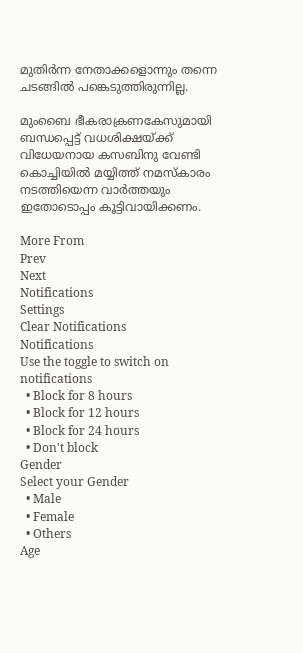മുതിര്‍ന്ന നേതാക്കളൊന്നും തന്നെ ചടങ്ങില്‍ പങ്കെടുത്തിരുന്നില്ല.

മുംബൈ ഭീകരാക്രണകേസുമായി ബന്ധപ്പെട്ട് വധശിക്ഷയ്ക്ക് വിധേയനായ കസബിനു വേണ്ടി കൊച്ചിയില്‍ മയ്യിത്ത് നമസ്‌കാരം നടത്തിയെന്ന വാര്‍ത്തയും ഇതോടൊപ്പം കൂട്ടിവായിക്കണം.

More From
Prev
Next
Notifications
Settings
Clear Notifications
Notifications
Use the toggle to switch on notifications
  • Block for 8 hours
  • Block for 12 hours
  • Block for 24 hours
  • Don't block
Gender
Select your Gender
  • Male
  • Female
  • Others
Age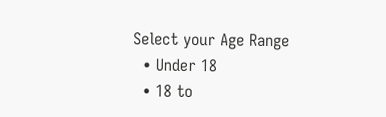Select your Age Range
  • Under 18
  • 18 to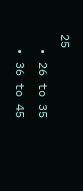25
  • 26 to 35
  • 36 to 45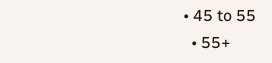• 45 to 55
  • 55+